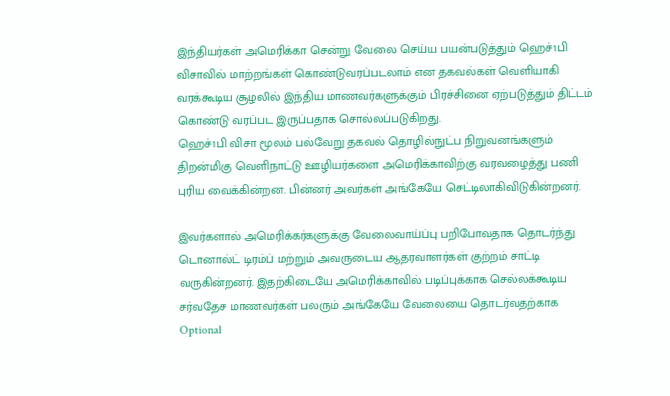இந்தியர்கள் அமெரிக்கா சென்று வேலை செய்ய பயன்படுத்தும் ஹெச்1பி விசாவில் மாற்றங்கள் கொண்டுவரப்படலாம் என தகவல்கள் வெளியாகி வரக்கூடிய சூழலில் இந்திய மாணவர்களுக்கும் பிரச்சினை ஏற்படுத்தும் திட்டம் கொண்டு வரப்பட இருப்பதாக சொல்லப்படுகிறது.
ஹெச்1பி விசா மூலம் பல்வேறு தகவல் தொழில்நுட்ப நிறுவனங்களும் திறன்மிகு வெளிநாட்டு ஊழியர்களை அமெரிக்காவிற்கு வரவழைத்து பணி புரிய வைக்கின்றன. பின்னர் அவர்கள் அங்கேயே செட்டிலாகிவிடுகின்றனர்.

இவர்களால் அமெரிக்கர்களுக்கு வேலைவாய்ப்பு பறிபோவதாக தொடர்ந்து டொனால்ட் டிரம்ப் மற்றும் அவருடைய ஆதரவாளர்கள் குற்றம் சாட்டி வருகின்றனர். இதற்கிடையே அமெரிக்காவில் படிப்புக்காக செல்லக்கூடிய சர்வதேச மாணவர்கள் பலரும் அங்கேயே வேலையை தொடர்வதற்காக Optional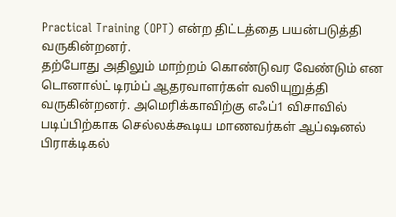Practical Training (OPT) என்ற திட்டத்தை பயன்படுத்தி வருகின்றனர்.
தற்போது அதிலும் மாற்றம் கொண்டுவர வேண்டும் என டொனால்ட் டிரம்ப் ஆதரவாளர்கள் வலியுறுத்தி வருகின்றனர். அமெரிக்காவிற்கு எஃப்1 விசாவில் படிப்பிற்காக செல்லக்கூடிய மாணவர்கள் ஆப்ஷனல் பிராக்டிகல்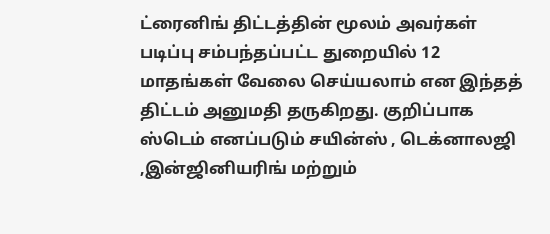ட்ரைனிங் திட்டத்தின் மூலம் அவர்கள் படிப்பு சம்பந்தப்பட்ட துறையில் 12 மாதங்கள் வேலை செய்யலாம் என இந்தத் திட்டம் அனுமதி தருகிறது. குறிப்பாக ஸ்டெம் எனப்படும் சயின்ஸ் , டெக்னாலஜி ,இன்ஜினியரிங் மற்றும்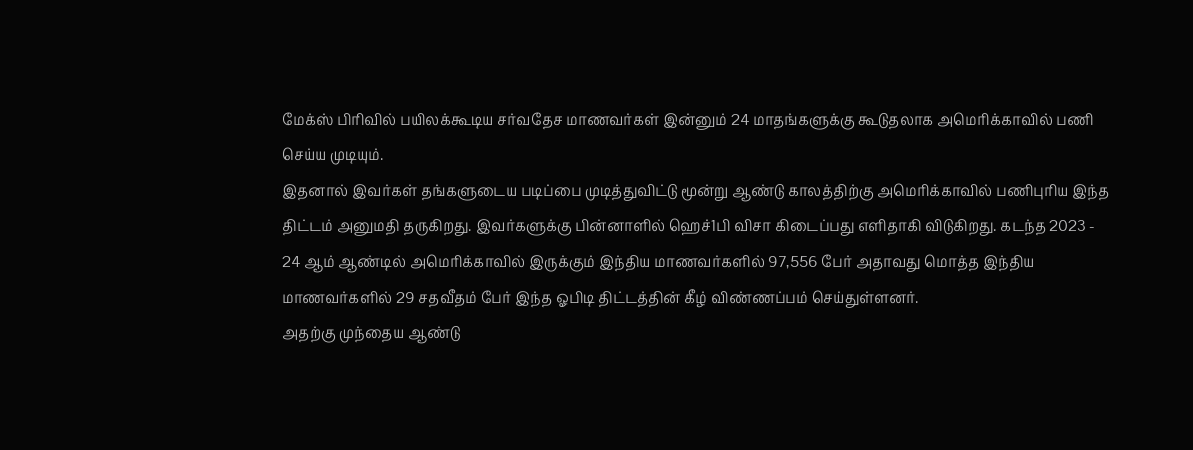மேக்ஸ் பிரிவில் பயிலக்கூடிய சர்வதேச மாணவர்கள் இன்னும் 24 மாதங்களுக்கு கூடுதலாக அமெரிக்காவில் பணி செய்ய முடியும்.
இதனால் இவர்கள் தங்களுடைய படிப்பை முடித்துவிட்டு மூன்று ஆண்டு காலத்திற்கு அமெரிக்காவில் பணிபுரிய இந்த திட்டம் அனுமதி தருகிறது. இவர்களுக்கு பின்னாளில் ஹெச்1பி விசா கிடைப்பது எளிதாகி விடுகிறது. கடந்த 2023 - 24 ஆம் ஆண்டில் அமெரிக்காவில் இருக்கும் இந்திய மாணவர்களில் 97,556 பேர் அதாவது மொத்த இந்திய மாணவர்களில் 29 சதவீதம் பேர் இந்த ஓபிடி திட்டத்தின் கீழ் விண்ணப்பம் செய்துள்ளனர்.
அதற்கு முந்தைய ஆண்டு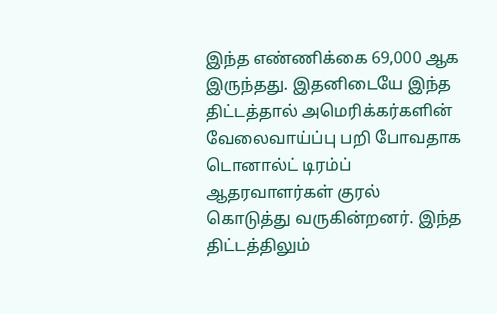இந்த எண்ணிக்கை 69,000 ஆக இருந்தது. இதனிடையே இந்த திட்டத்தால் அமெரிக்கர்களின் வேலைவாய்ப்பு பறி போவதாக டொனால்ட் டிரம்ப் ஆதரவாளர்கள் குரல் கொடுத்து வருகின்றனர். இந்த திட்டத்திலும்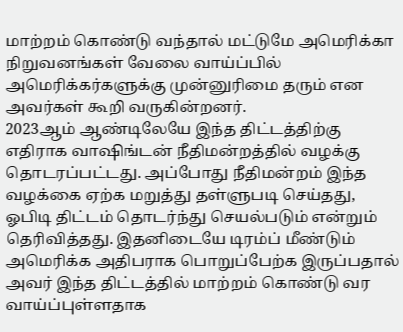மாற்றம் கொண்டு வந்தால் மட்டுமே அமெரிக்கா நிறுவனங்கள் வேலை வாய்ப்பில் அமெரிக்கர்களுக்கு முன்னுரிமை தரும் என அவர்கள் கூறி வருகின்றனர்.
2023ஆம் ஆண்டிலேயே இந்த திட்டத்திற்கு எதிராக வாஷிங்டன் நீதிமன்றத்தில் வழக்கு தொடரப்பட்டது. அப்போது நீதிமன்றம் இந்த வழக்கை ஏற்க மறுத்து தள்ளுபடி செய்தது, ஓபிடி திட்டம் தொடர்ந்து செயல்படும் என்றும் தெரிவித்தது. இதனிடையே டிரம்ப் மீண்டும் அமெரிக்க அதிபராக பொறுப்பேற்க இருப்பதால் அவர் இந்த திட்டத்தில் மாற்றம் கொண்டு வர வாய்ப்புள்ளதாக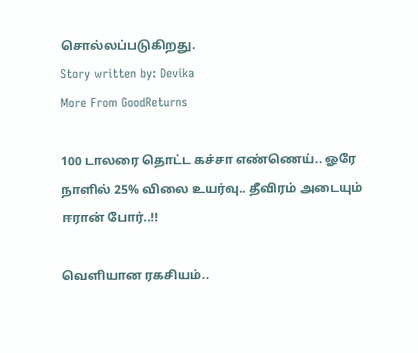சொல்லப்படுகிறது.
Story written by: Devika
More From GoodReturns

100 டாலரை தொட்ட கச்சா எண்ணெய்.. ஓரே நாளில் 25% விலை உயர்வு.. தீவிரம் அடையும் ஈரான் போர்..!!

வெளியான ரகசியம்..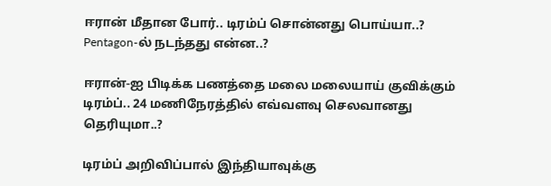ஈரான் மீதான போர்.. டிரம்ப் சொன்னது பொய்யா..? Pentagon-ல் நடந்தது என்ன..?

ஈரான்-ஐ பிடிக்க பணத்தை மலை மலையாய் குவிக்கும் டிரம்ப்.. 24 மணிநேரத்தில் எவ்வளவு செலவானது தெரியுமா..?

டிரம்ப் அறிவிப்பால் இந்தியாவுக்கு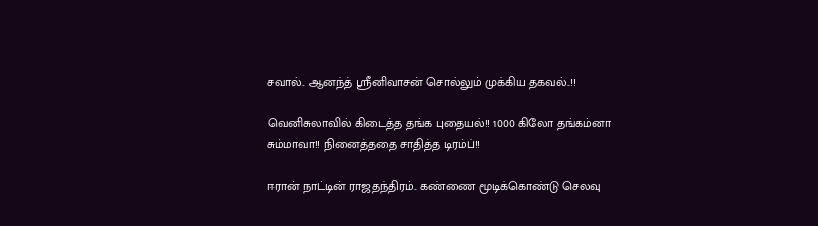சவால்.. ஆனந்த் ஸ்ரீனிவாசன் சொல்லும் முக்கிய தகவல்..!!

வெனிசுலாவில் கிடைத்த தங்க புதையல்!! 1000 கிலோ தங்கம்னா சும்மாவா!! நினைத்ததை சாதித்த டிரம்ப்!!

ஈரான் நாட்டின் ராஜதந்திரம்.. கண்ணை மூடிக்கொண்டு செலவு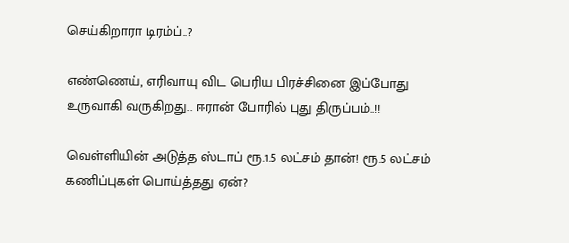செய்கிறாரா டிரம்ப்..?

எண்ணெய், எரிவாயு விட பெரிய பிரச்சினை இப்போது உருவாகி வருகிறது.. ஈரான் போரில் புது திருப்பம்..!!

வெள்ளியின் அடுத்த ஸ்டாப் ரூ.1.5 லட்சம் தான்! ரூ.5 லட்சம் கணிப்புகள் பொய்த்தது ஏன்?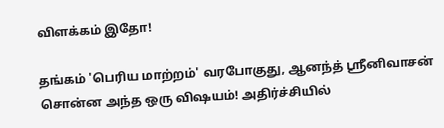விளக்கம் இதோ!

தங்கம் 'பெரிய மாற்றம்' வரபோகுது, ஆனந்த் ஸ்ரீனிவாசன் சொன்ன அந்த ஒரு விஷயம்! அதிர்ச்சியில்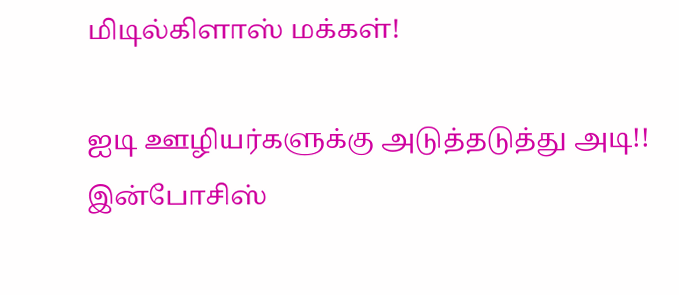மிடில்கிளாஸ் மக்கள்!

ஐடி ஊழியர்களுக்கு அடுத்தடுத்து அடி!! இன்போசிஸ்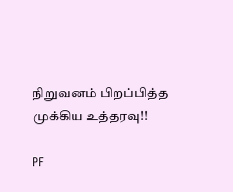நிறுவனம் பிறப்பித்த முக்கிய உத்தரவு!!

PF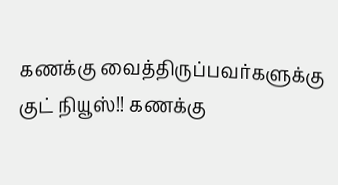கணக்கு வைத்திருப்பவர்களுக்கு குட் நியூஸ்!! கணக்கு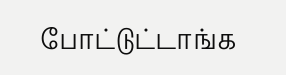போட்டுட்டாங்க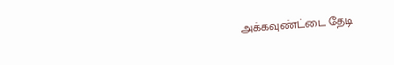அக்கவுண்ட்டை தேடி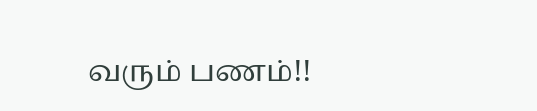வரும் பணம்!!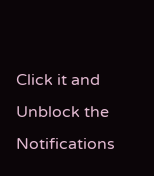Click it and Unblock the Notifications